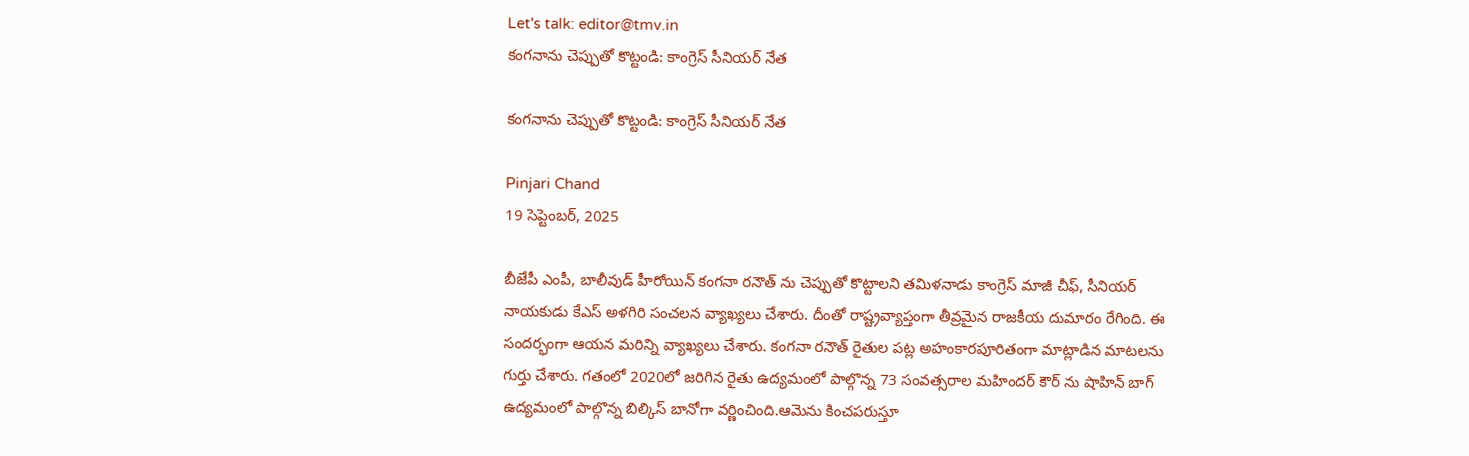Let's talk: editor@tmv.in
కంగనాను చెప్పుతో కొట్టండి: కాంగ్రెస్ సీనియర్ నేత

కంగనాను చెప్పుతో కొట్టండి: కాంగ్రెస్ సీనియర్ నేత

Pinjari Chand
19 సెప్టెంబర్, 2025

బీజేపీ ఎంపీ, బాలీవుడ్ హీరోయిన్ కంగనా రనౌత్ ను చెప్పుతో కొట్టాలని తమిళనాడు కాంగ్రెస్ మాజీ చీఫ్, సీనియర్ నాయకుడు కేఎస్ అళగిరి సంచలన వ్యాఖ్యలు చేశారు. దీంతో రాష్ట్రవ్యాప్తంగా తీవ్రమైన రాజకీయ దుమారం రేగింది. ఈ సందర్భంగా ఆయన మరిన్ని వ్యాఖ్యలు చేశారు. కంగనా రనౌత్ రైతుల పట్ల అహంకారపూరితంగా మాట్లాడిన మాటలను గుర్తు చేశారు. గతంలో 2020లో జరిగిన రైతు ఉద్యమంలో పాల్గొన్న 73 సంవత్సరాల మహిందర్ కౌర్ ను షాహిన్ బాగ్ ఉద్యమంలో పాల్గొన్న బిల్కిస్ బానోగా వర్ణించింది.ఆమెను కించపరుస్తూ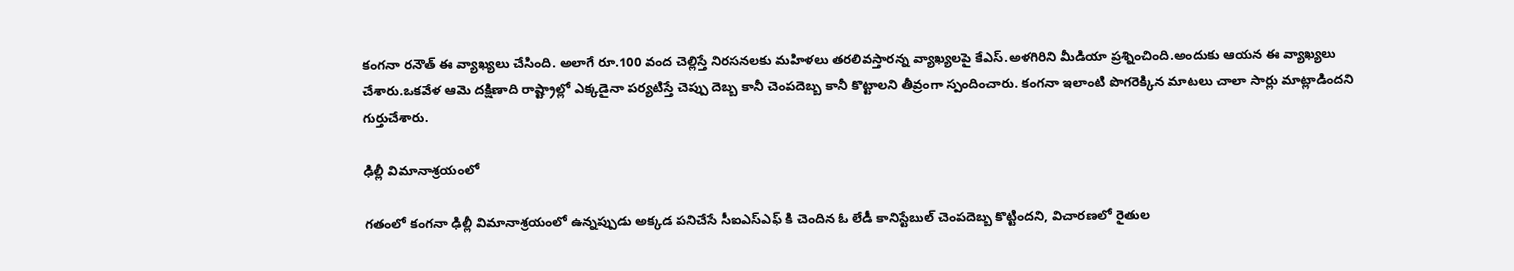కంగనా రనౌత్ ఈ వ్యాఖ్యలు చేసింది. అలాగే రూ.100 వంద చెల్లిస్తే నిరసనలకు మహిళలు తరలివస్తారన్న వ్యాఖ్యలపై కేఎస్.అళగిరిని మీడియా ప్రశ్నించింది.అందుకు ఆయన ఈ వ్యాఖ్యలు చేశారు.ఒకవేళ ఆమె దక్షిణాది రాష్ట్రాల్లో ఎక్కడైనా పర్యటిస్తే చెప్పు దెబ్బ కానీ చెంపదెబ్బ కానీ కొట్టాలని తీవ్రంగా స్పందించారు. కంగనా ఇలాంటి పొగరెక్కిన మాటలు చాలా సార్లు మాట్లాడిందని గుర్తుచేశారు.

ఢిల్లీ విమానాశ్రయంలో

గతంలో కంగనా ఢిల్లీ విమానాశ్రయంలో ఉన్నప్పుడు అక్కడ పనిచేసే సీఐఎస్ఎఫ్ కి చెందిన ఓ లేడీ కానిస్టేబుల్ చెంపదెబ్బ కొట్టిందని, విచారణలో రైతుల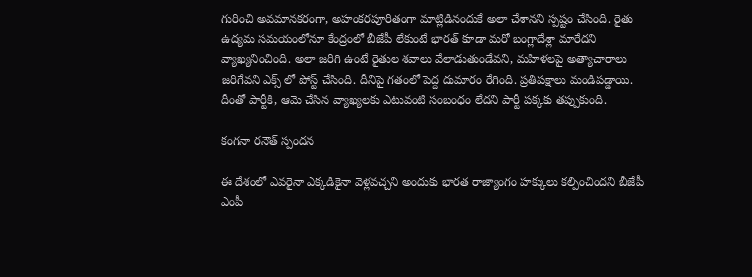గురించి అవమానకరంగా, అహంకరపూరితంగా మాట్లిడినందుకే అలా చేశానని స్పష్టం చేసింది. రైతు ఉద్యమ సమయంలోనూ కేంద్రంలో బీజేపీ లేకుంటే భారత్ కూడా మరో బంగ్లాదేశ్లా మారేదని వ్యాఖ్యనించింది. అలా జరిగి ఉంటే రైతుల శవాలు వేలాడుతుండేవని, మహిళలపై అత్యాచారాలు జరిగేవని ఎక్స్ లో పోస్ట్ చేసింది. దీనిపై గతంలో పెద్ద దుమారం రేగింది. ప్రతిపక్షాలు మండిపడ్డాయి. దీంతో పార్టీకి, ఆమె చేసిన వ్యాఖ్యలకు ఎటువంటి సంబంధం లేదని పార్టీ పక్కకు తప్పుకుంది.

కంగనా రనౌత్ స్పందన

ఈ దేశంలో ఎవరైనా ఎక్కడికైనా వెళ్లవచ్చని అందుకు భారత రాజ్యాంగం హక్కులు కల్పించిందని బీజేపీ ఎంపీ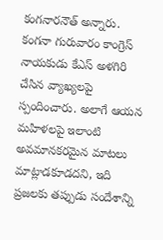కంగనారనౌత్ అన్నారు. కంగనా గురువారం కాంగ్రెస్ నాయకుడు కేఎస్ అళగిరి చేసిన వ్యాఖ్యలపై స్పందించారు. అలాగే ఆయన మహిళలపై ఇలాంటి అవమానకరమైన మాటలు మాట్లాడకూడదని, ఇది ప్రజలకు తప్పుడు సందేశాన్ని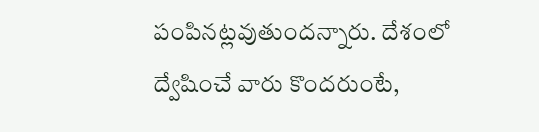పంపినట్లవుతుందన్నారు. దేశంలో ద్వేషించే వారు కొందరుంటే,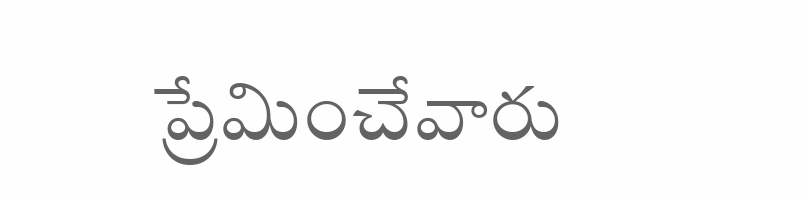ప్రేమించేవారు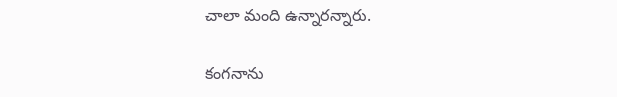చాలా మంది ఉన్నారన్నారు.

కంగనాను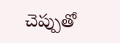చెప్పుతో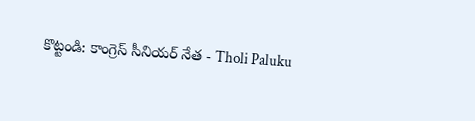కొట్టండి: కాంగ్రెస్ సీనియర్ నేత - Tholi Paluku